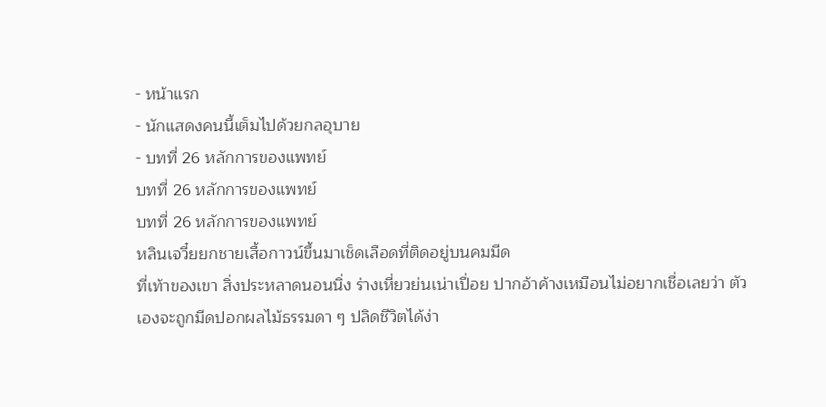- หน้าแรก
- นักแสดงคนนี้เต็มไปด้วยกลอุบาย
- บทที่ 26 หลักการของแพทย์
บทที่ 26 หลักการของแพทย์
บทที่ 26 หลักการของแพทย์
หลินเจวี๋ยยกชายเสื้อกาวน์ขึ้นมาเช็ดเลือดที่ติดอยู่บนคมมีด
ที่เท้าของเขา สิ่งประหลาดนอนนิ่ง ร่างเหี่ยวย่นเน่าเปื่อย ปากอ้าค้างเหมือนไม่อยากเชื่อเลยว่า ตัวเองจะถูกมีดปอกผลไม้ธรรมดา ๆ ปลิดชีวิตได้ง่า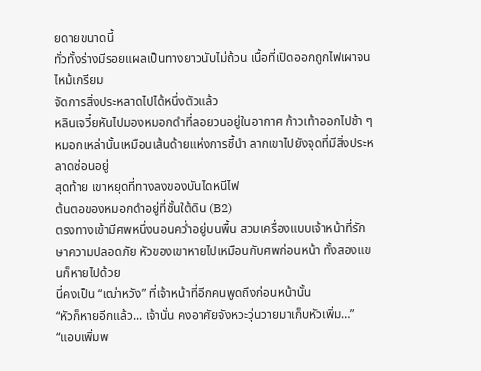ยดายขนาดนี้
ทั่วทั้งร่างมีรอยแผลเป็นทางยาวนับไม่ถ้วน เนื้อที่เปิดออกถูกไฟเผาจนไหม้เกรียม
จัดการสิ่งประหลาดไปได้หนึ่งตัวแล้ว
หลินเจวี๋ยหันไปมองหมอกดำที่ลอยวนอยู่ในอากาศ ก้าวเท้าออกไปช้า ๆ หมอกเหล่านั้นเหมือนเส้นด้ายแห่งการชี้นำ ลากเขาไปยังจุดที่มีสิ่งประหลาดซ่อนอยู่
สุดท้าย เขาหยุดที่ทางลงของบันไดหนีไฟ
ต้นตอของหมอกดำอยู่ที่ชั้นใต้ดิน (B2)
ตรงทางเข้ามีศพหนึ่งนอนคว่ำอยู่บนพื้น สวมเครื่องแบบเจ้าหน้าที่รักษาความปลอดภัย หัวของเขาหายไปเหมือนกับศพก่อนหน้า ทั้งสองแขนก็หายไปด้วย
นี่คงเป็น “เฒ่าหวัง” ที่เจ้าหน้าที่อีกคนพูดถึงก่อนหน้านั้น
“หัวก็หายอีกแล้ว... เจ้านั่น คงอาศัยจังหวะวุ่นวายมาเก็บหัวเพิ่ม…”
“แอบเพิ่มพ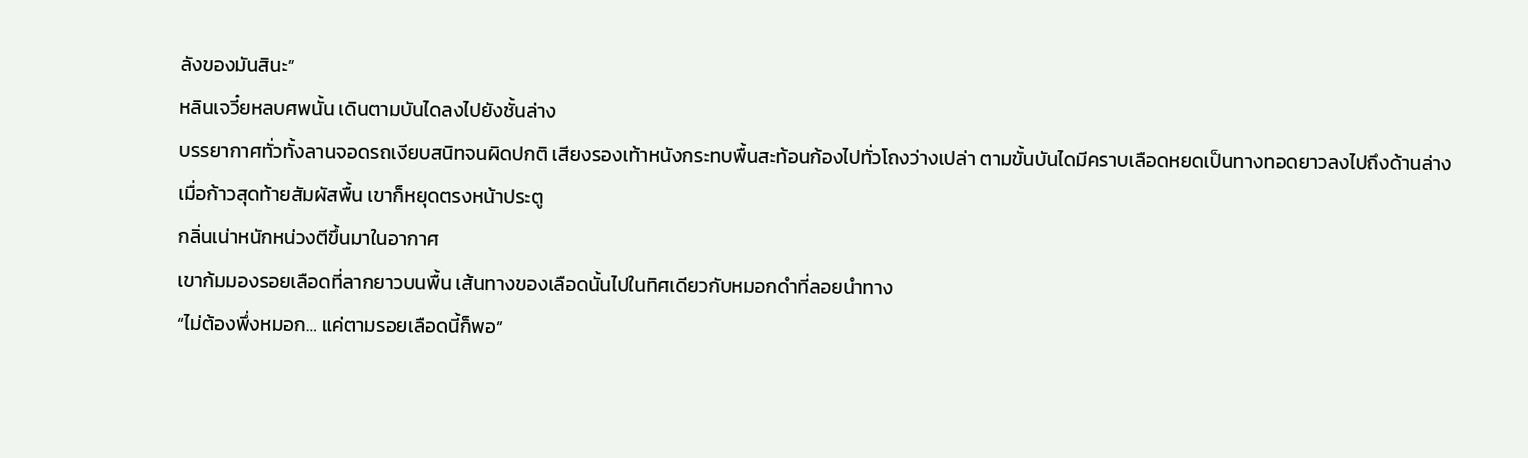ลังของมันสินะ”
หลินเจวี๋ยหลบศพนั้น เดินตามบันไดลงไปยังชั้นล่าง
บรรยากาศทั่วทั้งลานจอดรถเงียบสนิทจนผิดปกติ เสียงรองเท้าหนังกระทบพื้นสะท้อนก้องไปทั่วโถงว่างเปล่า ตามขั้นบันไดมีคราบเลือดหยดเป็นทางทอดยาวลงไปถึงด้านล่าง
เมื่อก้าวสุดท้ายสัมผัสพื้น เขาก็หยุดตรงหน้าประตู
กลิ่นเน่าหนักหน่วงตีขึ้นมาในอากาศ
เขาก้มมองรอยเลือดที่ลากยาวบนพื้น เส้นทางของเลือดนั้นไปในทิศเดียวกับหมอกดำที่ลอยนำทาง
“ไม่ต้องพึ่งหมอก… แค่ตามรอยเลือดนี้ก็พอ”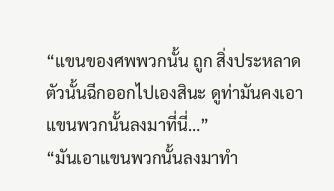“แขนของศพพวกนั้น ถูก สิ่งประหลาดตัวนั้นฉีกออกไปเองสินะ ดูท่ามันคงเอาแขนพวกนั้นลงมาที่นี่…”
“มันเอาแขนพวกนั้นลงมาทำ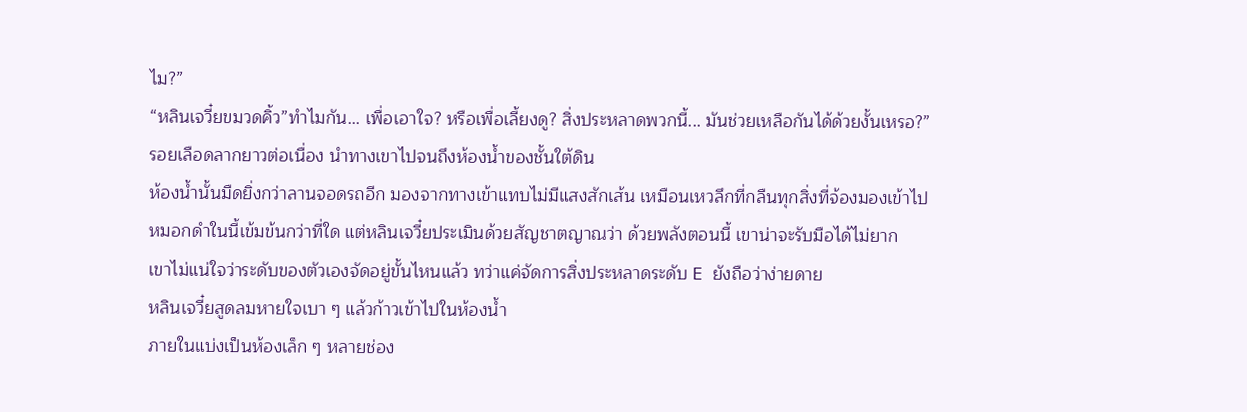ไม?”
“หลินเจวี๋ยขมวดคิ้ว”ทำไมกัน... เพื่อเอาใจ? หรือเพื่อเลี้ยงดู? สิ่งประหลาดพวกนี้... มันช่วยเหลือกันได้ด้วยงั้นเหรอ?”
รอยเลือดลากยาวต่อเนื่อง นำทางเขาไปจนถึงห้องน้ำของชั้นใต้ดิน
ห้องน้ำนั้นมืดยิ่งกว่าลานจอดรถอีก มองจากทางเข้าแทบไม่มีแสงสักเส้น เหมือนเหวลึกที่กลืนทุกสิ่งที่จ้องมองเข้าไป
หมอกดำในนี้เข้มข้นกว่าที่ใด แต่หลินเจวี๋ยประเมินด้วยสัญชาตญาณว่า ด้วยพลังตอนนี้ เขาน่าจะรับมือได้ไม่ยาก
เขาไม่แน่ใจว่าระดับของตัวเองจัดอยู่ขั้นไหนแล้ว ทว่าแค่จัดการสิ่งประหลาดระดับ E ยังถือว่าง่ายดาย
หลินเจวี๋ยสูดลมหายใจเบา ๆ แล้วก้าวเข้าไปในห้องน้ำ
ภายในแบ่งเป็นห้องเล็ก ๆ หลายช่อง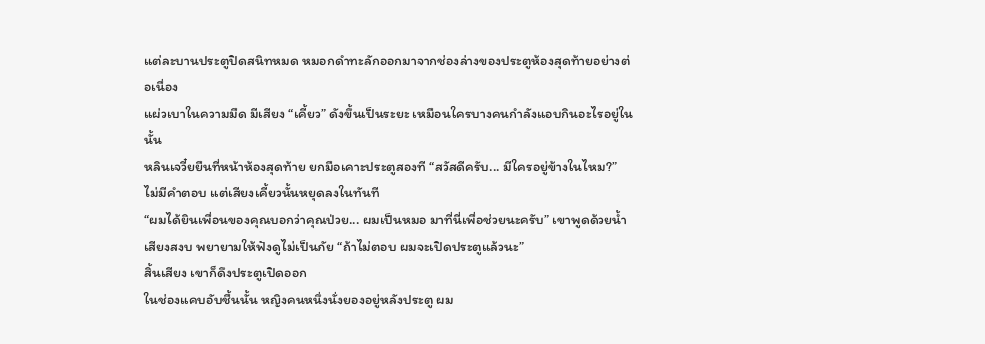แต่ละบานประตูปิดสนิทหมด หมอกดำทะลักออกมาจากช่องล่างของประตูห้องสุดท้ายอย่างต่อเนื่อง
แผ่วเบาในความมืด มีเสียง “เคี้ยว” ดังขึ้นเป็นระยะ เหมือนใครบางคนกำลังแอบกินอะไรอยู่ในนั้น
หลินเจวี๋ยยืนที่หน้าห้องสุดท้าย ยกมือเคาะประตูสองที “สวัสดีครับ... มีใครอยู่ข้างในไหม?”
ไม่มีคำตอบ แต่เสียงเคี้ยวนั้นหยุดลงในทันที
“ผมได้ยินเพื่อนของคุณบอกว่าคุณป่วย... ผมเป็นหมอ มาที่นี่เพื่อช่วยนะครับ” เขาพูดด้วยน้ำเสียงสงบ พยายามให้ฟังดูไม่เป็นภัย “ถ้าไม่ตอบ ผมจะเปิดประตูแล้วนะ”
สิ้นเสียง เขาก็ดึงประตูเปิดออก
ในช่องแคบอับชื้นนั้น หญิงคนหนึ่งนั่งยองอยู่หลังประตู ผม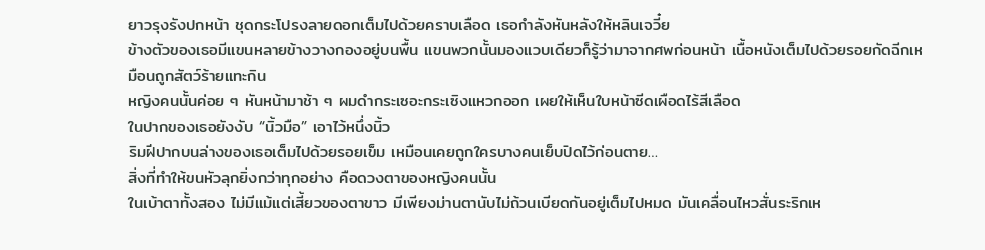ยาวรุงรังปกหน้า ชุดกระโปรงลายดอกเต็มไปด้วยคราบเลือด เธอกำลังหันหลังให้หลินเจวี๋ย
ข้างตัวของเธอมีแขนหลายข้างวางกองอยู่บนพื้น แขนพวกนั้นมองแวบเดียวก็รู้ว่ามาจากศพก่อนหน้า เนื้อหนังเต็มไปด้วยรอยกัดฉีกเหมือนถูกสัตว์ร้ายแทะกิน
หญิงคนนั้นค่อย ๆ หันหน้ามาช้า ๆ ผมดำกระเซอะกระเซิงแหวกออก เผยให้เห็นใบหน้าซีดเผือดไร้สีเลือด
ในปากของเธอยังงับ “นิ้วมือ” เอาไว้หนึ่งนิ้ว
ริมฝีปากบนล่างของเธอเต็มไปด้วยรอยเข็ม เหมือนเคยถูกใครบางคนเย็บปิดไว้ก่อนตาย…
สิ่งที่ทำให้ขนหัวลุกยิ่งกว่าทุกอย่าง คือดวงตาของหญิงคนนั้น
ในเบ้าตาทั้งสอง ไม่มีแม้แต่เสี้ยวของตาขาว มีเพียงม่านตานับไม่ถ้วนเบียดกันอยู่เต็มไปหมด มันเคลื่อนไหวสั่นระริกเห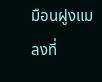มือนฝูงแมลงที่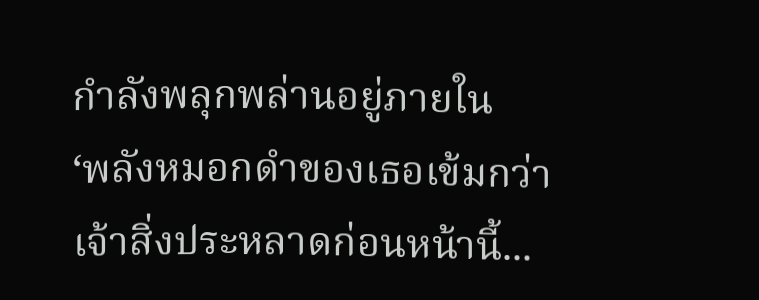กำลังพลุกพล่านอยู่ภายใน
‘พลังหมอกดำของเธอเข้มกว่าเจ้าสิ่งประหลาดก่อนหน้านี้...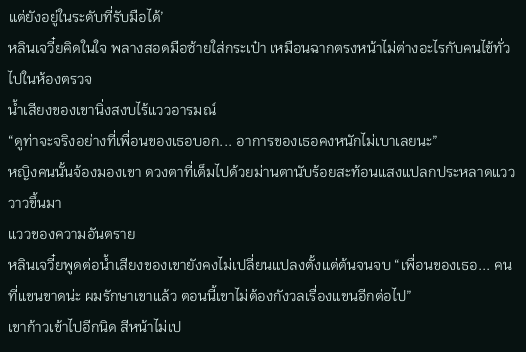แต่ยังอยู่ในระดับที่รับมือได้’
หลินเจวี๋ยคิดในใจ พลางสอดมือซ้ายใส่กระเป๋า เหมือนฉากตรงหน้าไม่ต่างอะไรกับคนไข้ทั่วไปในห้องตรวจ
น้ำเสียงของเขานิ่งสงบไร้แววอารมณ์
“ดูท่าจะจริงอย่างที่เพื่อนของเธอบอก... อาการของเธอคงหนักไม่เบาเลยนะ”
หญิงคนนั้นจ้องมองเขา ดวงตาที่เต็มไปด้วยม่านตานับร้อยสะท้อนแสงแปลกประหลาดแวววาวขึ้นมา
แววของความอันตราย
หลินเจวี๋ยพูดต่อน้ำเสียงของเขายังคงไม่เปลี่ยนแปลงตั้งแต่ต้นจนจบ “เพื่อนของเธอ... คนที่แขนขาดน่ะ ผมรักษาเขาแล้ว ตอนนี้เขาไม่ต้องกังวลเรื่องแขนอีกต่อไป”
เขาก้าวเข้าไปอีกนิด สีหน้าไม่เป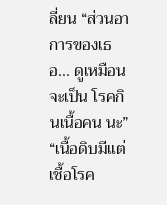ลี่ยน “ส่วนอาการของเธอ... ดูเหมือนจะเป็น โรคกินเนื้อคน นะ”
“เนื้อดิบมีแต่เชื้อโรค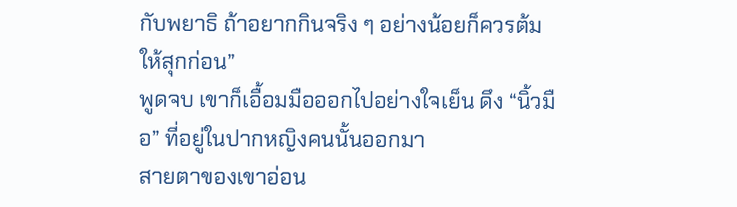กับพยาธิ ถ้าอยากกินจริง ๆ อย่างน้อยก็ควรต้มให้สุกก่อน”
พูดจบ เขาก็เอื้อมมือออกไปอย่างใจเย็น ดึง “นิ้วมือ” ที่อยู่ในปากหญิงคนนั้นออกมา
สายตาของเขาอ่อน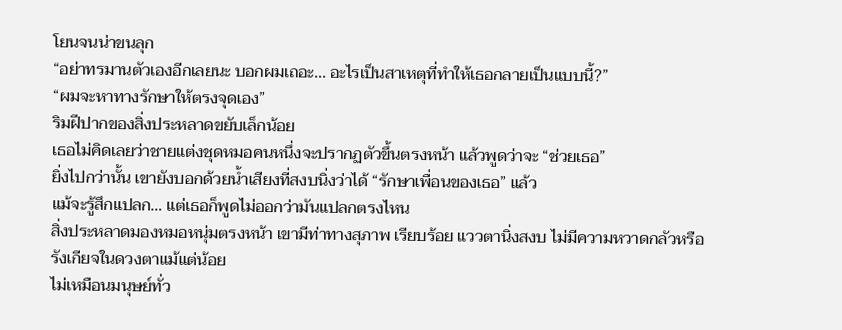โยนจนน่าขนลุก
“อย่าทรมานตัวเองอีกเลยนะ บอกผมเถอะ... อะไรเป็นสาเหตุที่ทำให้เธอกลายเป็นแบบนี้?”
“ผมจะหาทางรักษาให้ตรงจุดเอง”
ริมฝีปากของสิ่งประหลาดขยับเล็กน้อย
เธอไม่คิดเลยว่าชายแต่งชุดหมอคนหนึ่งจะปรากฏตัวขึ้นตรงหน้า แล้วพูดว่าจะ “ช่วยเธอ”
ยิ่งไปกว่านั้น เขายังบอกด้วยน้ำเสียงที่สงบนิ่งว่าได้ “รักษาเพื่อนของเธอ” แล้ว
แม้จะรู้สึกแปลก… แต่เธอก็พูดไม่ออกว่ามันแปลกตรงไหน
สิ่งประหลาดมองหมอหนุ่มตรงหน้า เขามีท่าทางสุภาพ เรียบร้อย แววตานิ่งสงบ ไม่มีความหวาดกลัวหรือรังเกียจในดวงตาแม้แต่น้อย
ไม่เหมือนมนุษย์ทั่ว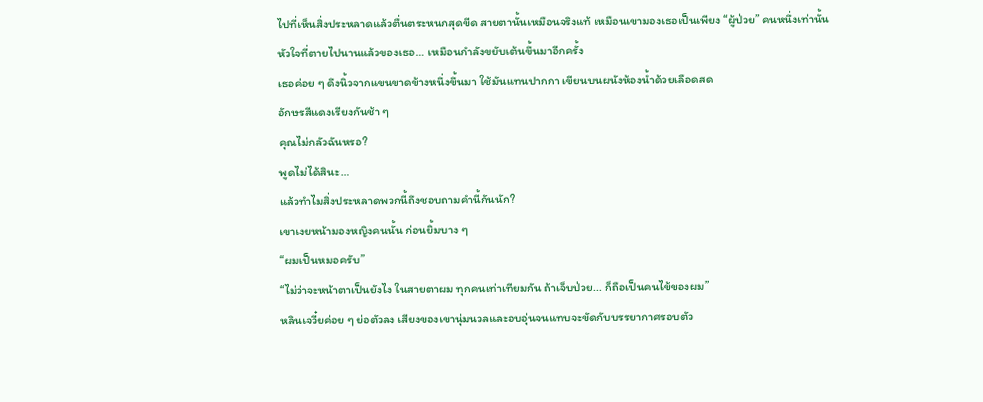ไปที่เห็นสิ่งประหลาดแล้วตื่นตระหนกสุดขีด สายตานั้นเหมือนจริงแท้ เหมือนเขามองเธอเป็นเพียง “ผู้ป่วย” คนหนึ่งเท่านั้น
หัวใจที่ตายไปนานแล้วของเธอ… เหมือนกำลังขยับเต้นขึ้นมาอีกครั้ง
เธอค่อย ๆ ดึงนิ้วจากแขนขาดข้างหนึ่งขึ้นมา ใช้มันแทนปากกา เขียนบนผนังห้องน้ำด้วยเลือดสด
อักษรสีแดงเรียงกันช้า ๆ
คุณไม่กลัวฉันหรอ?
พูดไม่ได้สินะ…
แล้วทำไมสิ่งประหลาดพวกนี้ถึงชอบถามคำนี้กันนัก?
เขาเงยหน้ามองหญิงคนนั้น ก่อนยิ้มบาง ๆ
“ผมเป็นหมอครับ”
“ไม่ว่าจะหน้าตาเป็นยังไง ในสายตาผม ทุกคนเท่าเทียมกัน ถ้าเจ็บป่วย... ก็ถือเป็นคนไข้ของผม”
หลินเจวี๋ยค่อย ๆ ย่อตัวลง เสียงของเขานุ่มนวลและอบอุ่นจนแทบจะขัดกับบรรยากาศรอบตัว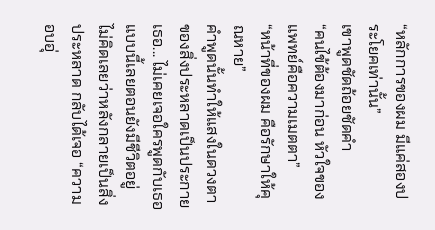“หลักการของผม มีแค่สองประโยคเท่านั้น”
เขาพูดชัดถ้อยชัดคำ
“คนไข้ต้องมาก่อน หัวใจของแพทย์คือความเมตตา”
“หน้าที่ของผม คือรักษาให้คุณหาย”
คำพูดนั้นทำให้แสงในดวงตาของสิ่งประหลาดเป็นประกาย เธอ... ไม่เคยเจอใครพูดกับเธอแบบนี้เลยตอนยังมีชีวิตอยู่
ไม่คิดเลยว่าหลังกลายเป็นสิ่งประหลาด กลับได้เจอ “ความอบอุ่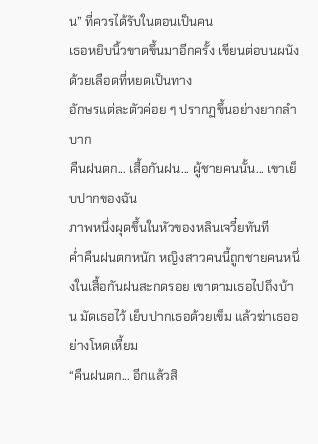น” ที่ควรได้รับในตอนเป็นคน
เธอหยิบนิ้วขาดขึ้นมาอีกครั้ง เขียนต่อบนผนังด้วยเลือดที่หยดเป็นทาง
อักษรแต่ละตัวค่อย ๆ ปรากฏขึ้นอย่างยากลำบาก
คืนฝนตก... เสื้อกันฝน... ผู้ชายคนนั้น... เขาเย็บปากของฉัน
ภาพหนึ่งผุดขึ้นในหัวของหลินเจวี๋ยทันที
ค่ำคืนฝนตกหนัก หญิงสาวคนนี้ถูกชายคนหนึ่งในเสื้อกันฝนสะกดรอย เขาตามเธอไปถึงบ้าน มัดเธอไว้ เย็บปากเธอด้วยเข็ม แล้วฆ่าเธออย่างโหดเหี้ยม
“คืนฝนตก... อีกแล้วสิ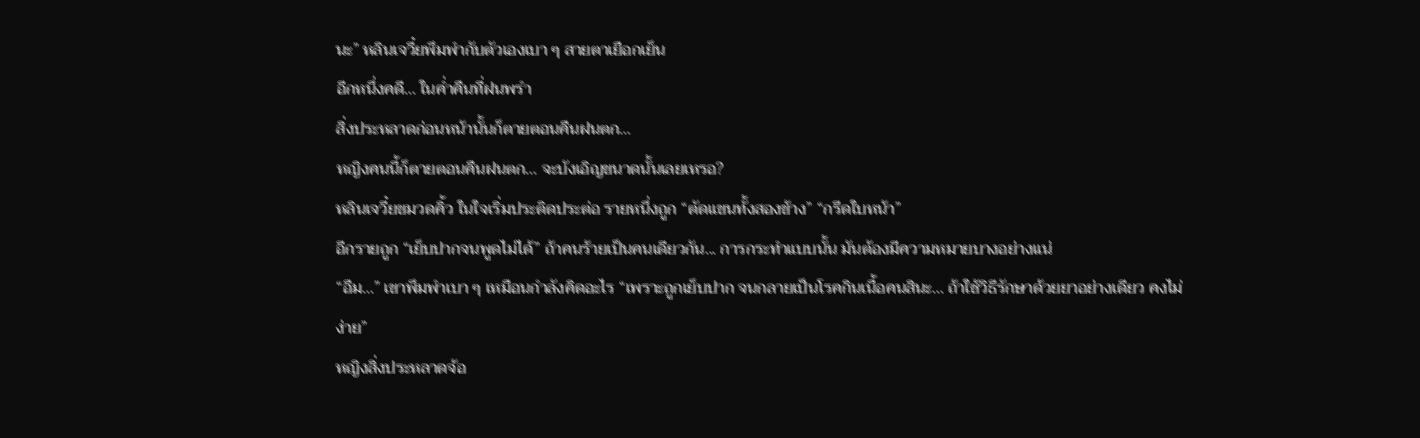นะ” หลินเจวี๋ยพึมพำกับตัวเองเบา ๆ สายตาเยือกเย็น
อีกหนึ่งคดี... ในค่ำคืนที่ฝนพรำ
สิ่งประหลาดก่อนหน้านั้นก็ตายตอนคืนฝนตก…
หญิงคนนี้ก็ตายตอนคืนฝนตก... จะบังเอิญขนาดนั้นเลยเหรอ?
หลินเจวี๋ยขมวดคิ้ว ในใจเริ่มประติดประต่อ รายหนึ่งถูก “ตัดแขนทั้งสองข้าง” “กรีดใบหน้า”
อีกรายถูก “เย็บปากจนพูดไม่ได้” ถ้าคนร้ายเป็นคนเดียวกัน... การกระทำแบบนั้น มันต้องมีความหมายบางอย่างแน่
“อืม...” เขาพึมพำเบา ๆ เหมือนกำลังคิดอะไร “เพราะถูกเย็บปาก จนกลายเป็นโรคกินเนื้อคนสินะ... ถ้าใช้วิธีรักษาด้วยยาอย่างเดียว คงไม่ง่าย”
หญิงสิ่งประหลาดจ้อ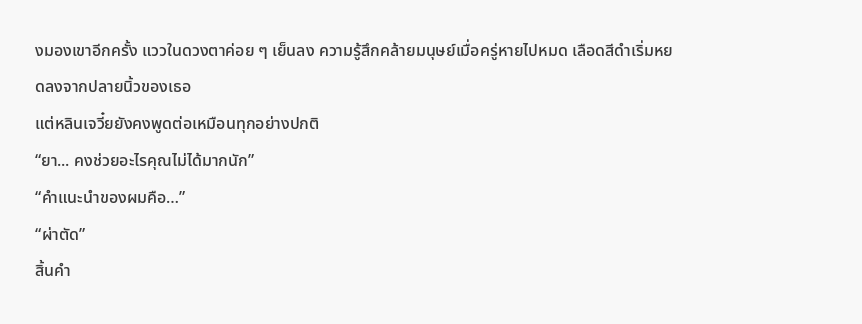งมองเขาอีกครั้ง แววในดวงตาค่อย ๆ เย็นลง ความรู้สึกคล้ายมนุษย์เมื่อครู่หายไปหมด เลือดสีดำเริ่มหยดลงจากปลายนิ้วของเธอ
แต่หลินเจวี๋ยยังคงพูดต่อเหมือนทุกอย่างปกติ
“ยา... คงช่วยอะไรคุณไม่ได้มากนัก”
“คำแนะนำของผมคือ…”
“ผ่าตัด”
สิ้นคำ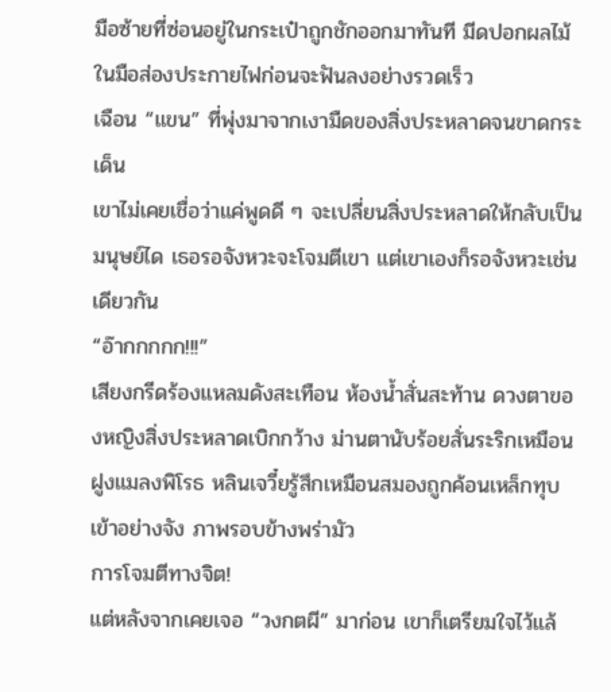มือซ้ายที่ซ่อนอยู่ในกระเป๋าถูกชักออกมาทันที มีดปอกผลไม้ในมือส่องประกายไฟก่อนจะฟันลงอย่างรวดเร็ว
เฉือน “แขน” ที่พุ่งมาจากเงามืดของสิ่งประหลาดจนขาดกระเด็น
เขาไม่เคยเชื่อว่าแค่พูดดี ๆ จะเปลี่ยนสิ่งประหลาดให้กลับเป็นมนุษย์ได เธอรอจังหวะจะโจมตีเขา แต่เขาเองก็รอจังหวะเช่นเดียวกัน
“อ๊ากกกกก!!!”
เสียงกรีดร้องแหลมดังสะเทือน ห้องน้ำสั่นสะท้าน ดวงตาของหญิงสิ่งประหลาดเบิกกว้าง ม่านตานับร้อยสั่นระริกเหมือนฝูงแมลงพิโรธ หลินเจวี๋ยรู้สึกเหมือนสมองถูกค้อนเหล็กทุบเข้าอย่างจัง ภาพรอบข้างพร่ามัว
การโจมตีทางจิต!
แต่หลังจากเคยเจอ “วงกตผี” มาก่อน เขาก็เตรียมใจไว้แล้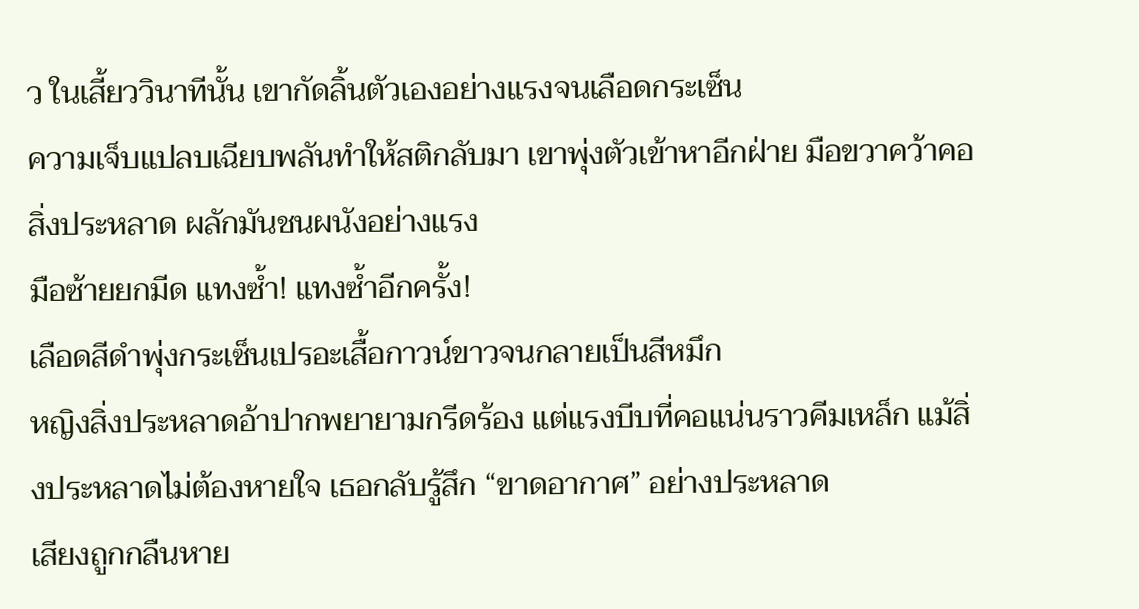ว ในเสี้ยววินาทีนั้น เขากัดลิ้นตัวเองอย่างแรงจนเลือดกระเซ็น
ความเจ็บแปลบเฉียบพลันทำให้สติกลับมา เขาพุ่งตัวเข้าหาอีกฝ่าย มือขวาคว้าคอสิ่งประหลาด ผลักมันชนผนังอย่างแรง
มือซ้ายยกมีด แทงซ้ำ! แทงซ้ำอีกครั้ง!
เลือดสีดำพุ่งกระเซ็นเปรอะเสื้อกาวน์ขาวจนกลายเป็นสีหมึก
หญิงสิ่งประหลาดอ้าปากพยายามกรีดร้อง แต่แรงบีบที่คอแน่นราวคีมเหล็ก แม้สิ่งประหลาดไม่ต้องหายใจ เธอกลับรู้สึก “ขาดอากาศ” อย่างประหลาด
เสียงถูกกลืนหาย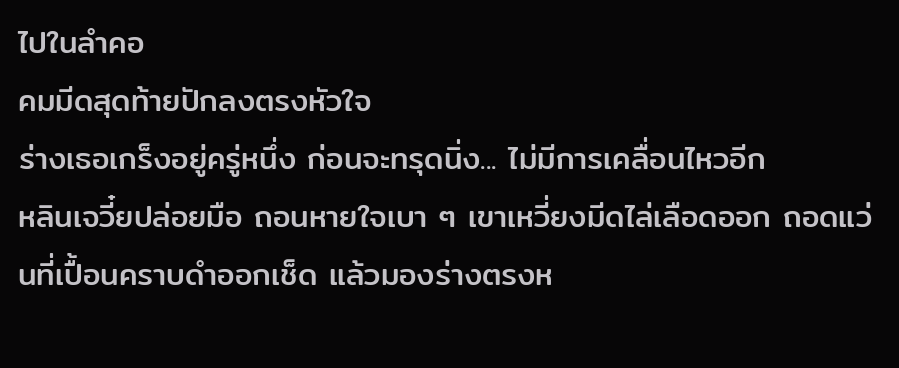ไปในลำคอ
คมมีดสุดท้ายปักลงตรงหัวใจ
ร่างเธอเกร็งอยู่ครู่หนึ่ง ก่อนจะทรุดนิ่ง... ไม่มีการเคลื่อนไหวอีก
หลินเจวี๋ยปล่อยมือ ถอนหายใจเบา ๆ เขาเหวี่ยงมีดไล่เลือดออก ถอดแว่นที่เปื้อนคราบดำออกเช็ด แล้วมองร่างตรงห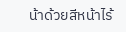น้าด้วยสีหน้าไร้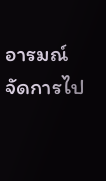อารมณ์
จัดการไป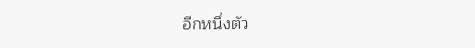อีกหนึ่งตัว